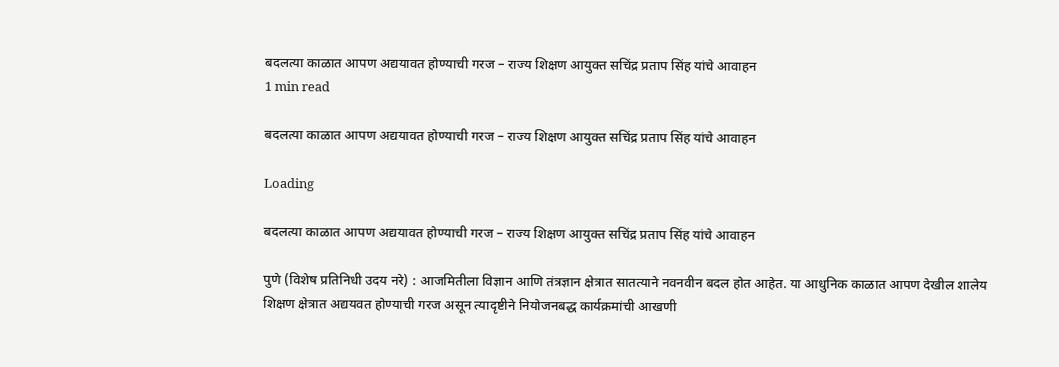बदलत्या काळात आपण अद्ययावत होण्याची गरज – राज्य शिक्षण आयुक्त सचिंद्र प्रताप सिंह यांचे आवाहन
1 min read

बदलत्या काळात आपण अद्ययावत होण्याची गरज – राज्य शिक्षण आयुक्त सचिंद्र प्रताप सिंह यांचे आवाहन

Loading

बदलत्या काळात आपण अद्ययावत होण्याची गरज – राज्य शिक्षण आयुक्त सचिंद्र प्रताप सिंह यांचे आवाहन

पुणे (विशेष प्रतिनिधी उदय नरे) : आजमितीला विज्ञान आणि तंत्रज्ञान क्षेत्रात सातत्याने नवनवीन बदल होत आहेत. या आधुनिक काळात आपण देखील शालेय शिक्षण क्षेत्रात अद्ययवत होण्याची गरज असून त्यादृष्टीने नियोजनबद्ध कार्यक्रमांची आखणी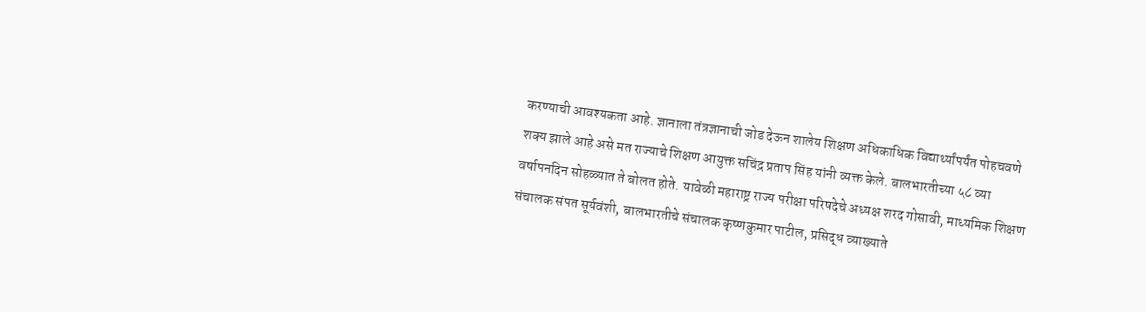करण्याची आवश्यकता आहे. ज्ञानाला तंत्रज्ञानाची जोड देऊन शालेय शिक्षण अधिकाधिक विद्यार्थ्यांपर्यंत पोहचवणे शक्य झाले आहे असे मत राज्याचे शिक्षण आयुक्त सचिंद्र प्रताप सिंह यांनी व्यक्त केले. बालभारतीच्या ५८ व्या वर्षापनदिन सोहळ्यात ते बोलत होते. यावेळी महाराष्ट्र राज्य परीक्षा परिषदेचे अध्यक्ष शरद गोसावी, माध्यमिक शिक्षण संचालक संपत सूर्यवंशी, बालभारतीचे संचालक कृष्णकुमार पाटील, प्रसिद्ध व्याख्याते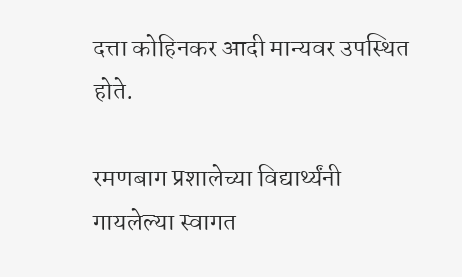दत्ता कोहिनकर आदी मान्यवर उपस्थित होते.

रमणबाग प्रशालेच्या विद्यार्थ्यंनी गायलेल्या स्वागत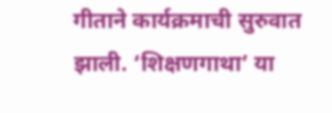गीताने कार्यक्रमाची सुरुवात झाली. ‘शिक्षणगाथा’ या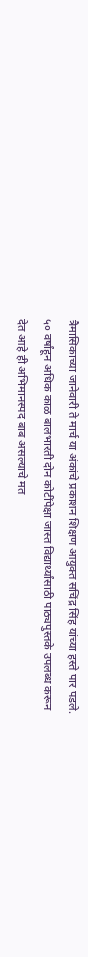त्रैमासिकाच्या जानेवारी ते मार्च या अंकांचे प्रकाशन शिक्षण आयुक्त सचिंद्र सिंह यांच्या हस्ते पार पडले. ५० वर्षांहून अधिक काळ बालभारती दोन कोटींपेक्षा जास्त विद्यार्थ्यांसाठी पाठ्यपुस्तके उपलब्ध करून देत आहे ही अभिमानस्पद बाब असल्याचे मत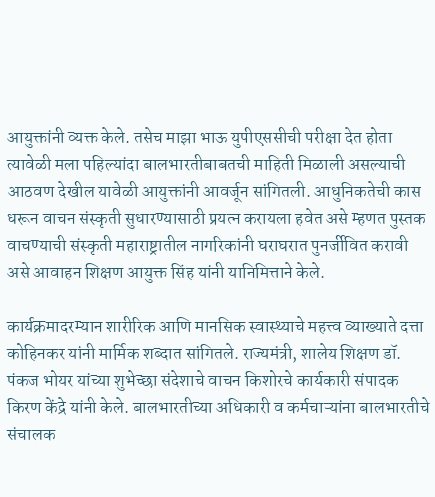आयुक्तांनी व्यक्त केले. तसेच माझा भाऊ युपीएससीची परीक्षा देत होता त्यावेळी मला पहिल्यांदा बालभारतीबाबतची माहिती मिळाली असल्याची आठवण देखील यावेळी आयुक्तांनी आवर्जून सांगितली. आधुनिकतेची कास धरून वाचन संस्कृती सुधारण्यासाठी प्रयत्न करायला हवेत असे म्हणत पुस्तक वाचण्याची संस्कृती महाराष्ट्रातील नागरिकांनी घराघरात पुनर्जीवित करावी असे आवाहन शिक्षण आयुक्त सिंह यांनी यानिमित्ताने केले.

कार्यक्रमादरम्यान शारीरिक आणि मानसिक स्वास्थ्याचे महत्त्व व्याख्याते दत्ता कोहिनकर यांनी मार्मिक शब्दात सांगितले. राज्यमंत्री, शालेय शिक्षण डॉ. पंकज भोयर यांच्या शुभेच्छा संदेशाचे वाचन किशोरचे कार्यकारी संपादक किरण केंद्रे यांनी केले. बालभारतीच्या अधिकारी व कर्मचाऱ्यांना बालभारतीचे संचालक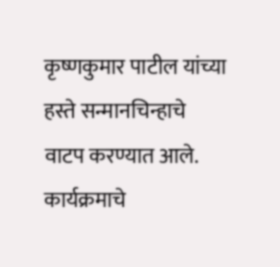कृष्णकुमार पाटील यांच्या हस्ते सन्मानचिन्हाचे वाटप करण्यात आले. कार्यक्रमाचे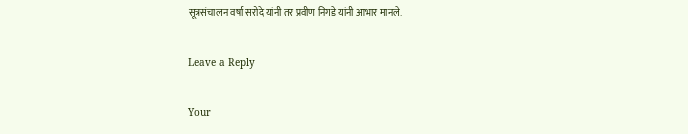सूत्रसंचालन वर्षा सरोदे यांनी तर प्रवीण निगडे यांनी आभार मानले.

Leave a Reply

Your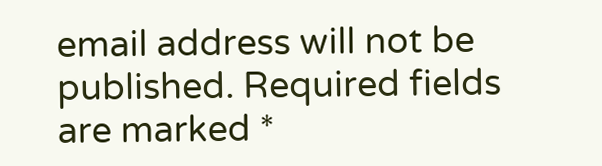email address will not be published. Required fields are marked *